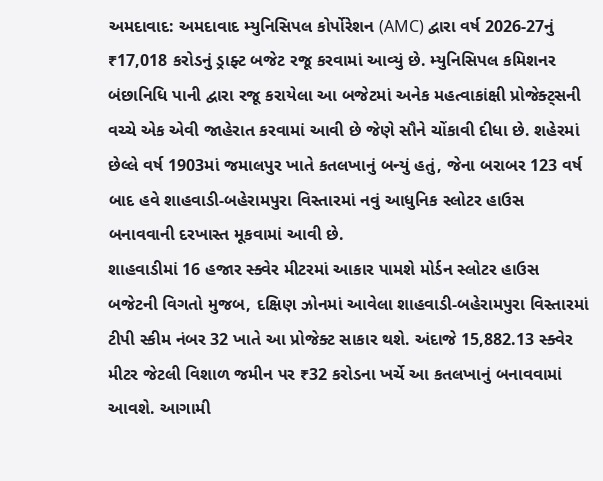અમદાવાદ: અમદાવાદ મ્યુનિસિપલ કોર્પોરેશન (AMC) દ્વારા વર્ષ 2026-27નું ₹17,018 કરોડનું ડ્રાફ્ટ બજેટ રજૂ કરવામાં આવ્યું છે. મ્યુનિસિપલ કમિશનર બંછાનિધિ પાની દ્વારા રજૂ કરાયેલા આ બજેટમાં અનેક મહત્વાકાંક્ષી પ્રોજેક્ટ્સની વચ્ચે એક એવી જાહેરાત કરવામાં આવી છે જેણે સૌને ચોંકાવી દીધા છે. શહેરમાં છેલ્લે વર્ષ 1903માં જમાલપુર ખાતે કતલખાનું બન્યું હતું, જેના બરાબર 123 વર્ષ બાદ હવે શાહવાડી-બહેરામપુરા વિસ્તારમાં નવું આધુનિક સ્લોટર હાઉસ બનાવવાની દરખાસ્ત મૂકવામાં આવી છે.
શાહવાડીમાં 16 હજાર સ્ક્વેર મીટરમાં આકાર પામશે મોર્ડન સ્લોટર હાઉસ
બજેટની વિગતો મુજબ, દક્ષિણ ઝોનમાં આવેલા શાહવાડી-બહેરામપુરા વિસ્તારમાં ટીપી સ્કીમ નંબર 32 ખાતે આ પ્રોજેક્ટ સાકાર થશે. અંદાજે 15,882.13 સ્ક્વેર મીટર જેટલી વિશાળ જમીન પર ₹32 કરોડના ખર્ચે આ કતલખાનું બનાવવામાં આવશે. આગામી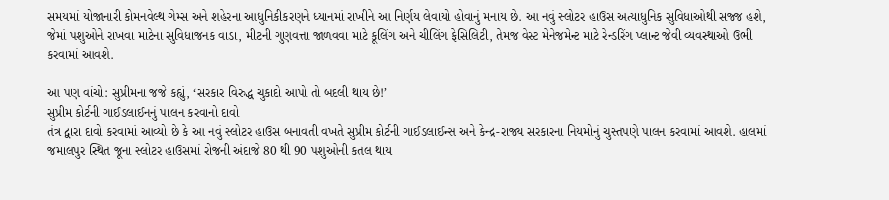સમયમાં યોજાનારી કોમનવેલ્થ ગેમ્સ અને શહેરના આધુનિકીકરણને ધ્યાનમાં રાખીને આ નિર્ણય લેવાયો હોવાનું મનાય છે. આ નવું સ્લોટર હાઉસ અત્યાધુનિક સુવિધાઓથી સજ્જ હશે, જેમાં પશુઓને રાખવા માટેના સુવિધાજનક વાડા, મીટની ગુણવત્તા જાળવવા માટે કૂલિંગ અને ચીલિંગ ફેસિલિટી, તેમજ વેસ્ટ મેનેજમેન્ટ માટે રેન્ડરિંગ પ્લાન્ટ જેવી વ્યવસ્થાઓ ઉભી કરવામાં આવશે.

આ પણ વાંચો: સુપ્રીમના જજે કહ્યું, ‘સરકાર વિરુદ્ધ ચુકાદો આપો તો બદલી થાય છે!’
સુપ્રીમ કોર્ટની ગાઈડલાઈનનું પાલન કરવાનો દાવો
તંત્ર દ્વારા દાવો કરવામાં આવ્યો છે કે આ નવું સ્લોટર હાઉસ બનાવતી વખતે સુપ્રીમ કોર્ટની ગાઈડલાઈન્સ અને કેન્દ્ર-રાજ્ય સરકારના નિયમોનું ચુસ્તપણે પાલન કરવામાં આવશે. હાલમાં જમાલપુર સ્થિત જૂના સ્લોટર હાઉસમાં રોજની અંદાજે 80 થી 90 પશુઓની કતલ થાય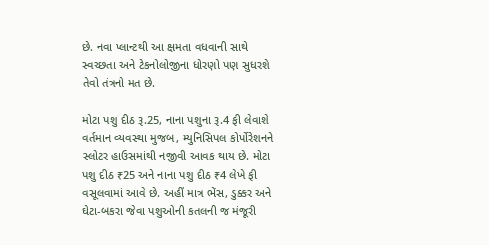છે. નવા પ્લાન્ટથી આ ક્ષમતા વધવાની સાથે સ્વચ્છતા અને ટેકનોલોજીના ધોરણો પણ સુધરશે તેવો તંત્રનો મત છે.

મોટા પશુ દીઠ રૂ.25, નાના પશુના રૂ.4 ફી લેવાશે
વર્તમાન વ્યવસ્થા મુજબ, મ્યુનિસિપલ કોર્પોરેશનને સ્લોટર હાઉસમાંથી નજીવી આવક થાય છે. મોટા પશુ દીઠ ₹25 અને નાના પશુ દીઠ ₹4 લેખે ફી વસૂલવામાં આવે છે. અહીં માત્ર ભેંસ, ડુક્કર અને ઘેટા-બકરા જેવા પશુઓની કતલની જ મંજૂરી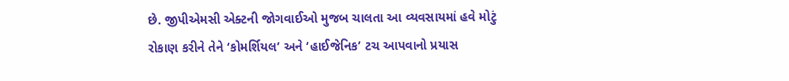છે. જીપીએમસી એક્ટની જોગવાઈઓ મુજબ ચાલતા આ વ્યવસાયમાં હવે મોટું રોકાણ કરીને તેને ‘કોમર્શિયલ’ અને ‘હાઈજેનિક’ ટચ આપવાનો પ્રયાસ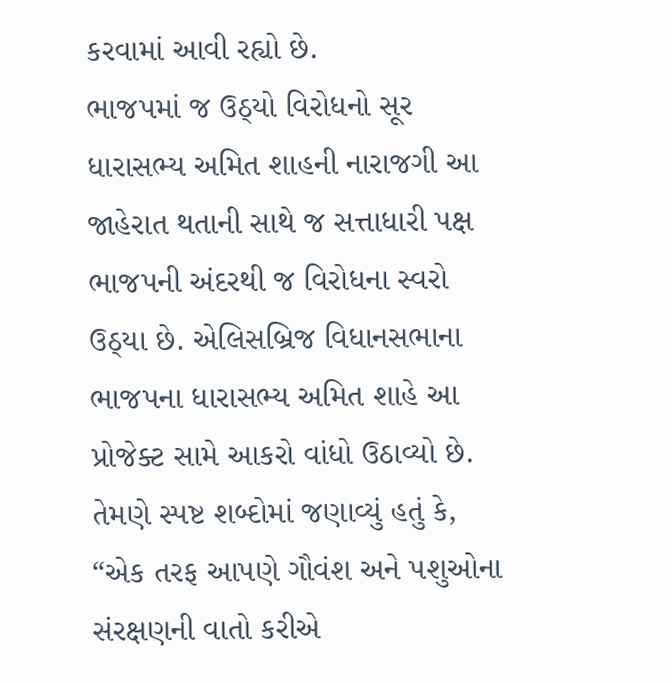કરવામાં આવી રહ્યો છે.
ભાજપમાં જ ઉઠ્યો વિરોધનો સૂર
ધારાસભ્ય અમિત શાહની નારાજગી આ જાહેરાત થતાની સાથે જ સત્તાધારી પક્ષ ભાજપની અંદરથી જ વિરોધના સ્વરો ઉઠ્યા છે. એલિસબ્રિજ વિધાનસભાના ભાજપના ધારાસભ્ય અમિત શાહે આ પ્રોજેક્ટ સામે આકરો વાંધો ઉઠાવ્યો છે. તેમણે સ્પષ્ટ શબ્દોમાં જણાવ્યું હતું કે, “એક તરફ આપણે ગૌવંશ અને પશુઓના સંરક્ષણની વાતો કરીએ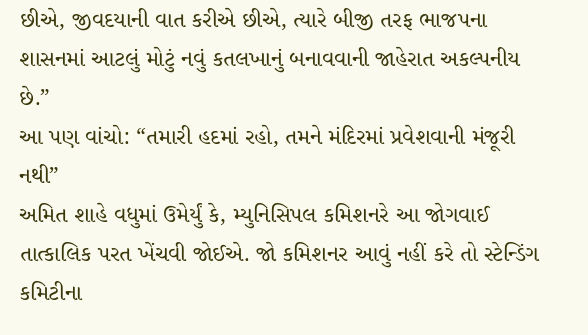છીએ, જીવદયાની વાત કરીએ છીએ, ત્યારે બીજી તરફ ભાજપના શાસનમાં આટલું મોટું નવું કતલખાનું બનાવવાની જાહેરાત અકલ્પનીય છે.”
આ પણ વાંચો: “તમારી હદમાં રહો, તમને મંદિરમાં પ્રવેશવાની મંજૂરી નથી”
અમિત શાહે વધુમાં ઉમેર્યું કે, મ્યુનિસિપલ કમિશનરે આ જોગવાઈ તાત્કાલિક પરત ખેંચવી જોઈએ. જો કમિશનર આવું નહીં કરે તો સ્ટેન્ડિંગ કમિટીના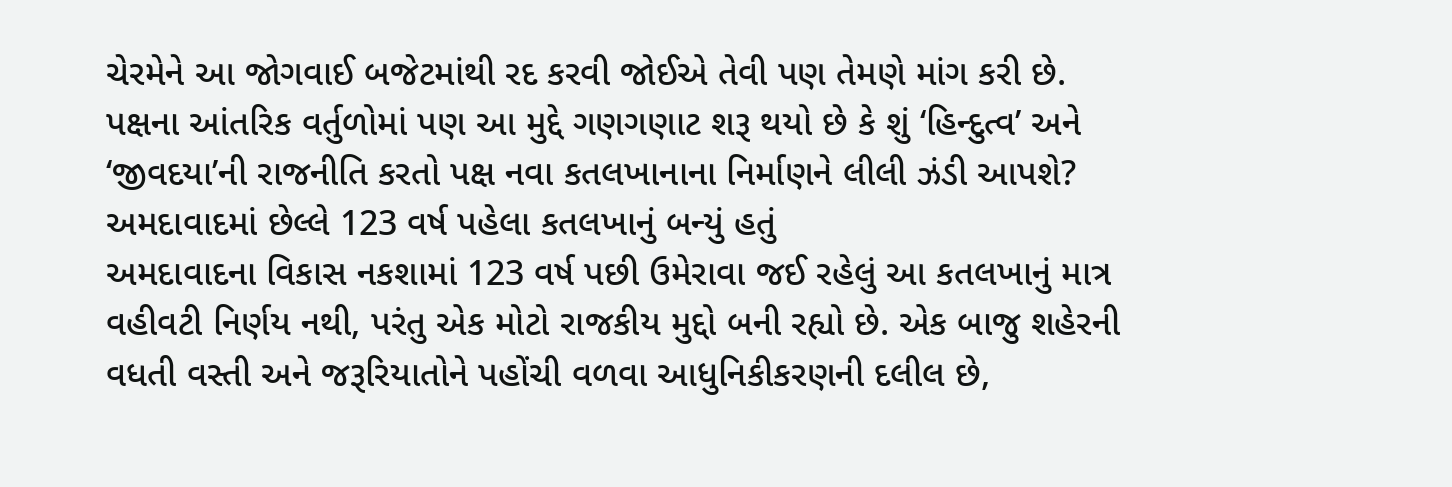ચેરમેને આ જોગવાઈ બજેટમાંથી રદ કરવી જોઈએ તેવી પણ તેમણે માંગ કરી છે. પક્ષના આંતરિક વર્તુળોમાં પણ આ મુદ્દે ગણગણાટ શરૂ થયો છે કે શું ‘હિન્દુત્વ’ અને ‘જીવદયા’ની રાજનીતિ કરતો પક્ષ નવા કતલખાનાના નિર્માણને લીલી ઝંડી આપશે?
અમદાવાદમાં છેલ્લે 123 વર્ષ પહેલા કતલખાનું બન્યું હતું
અમદાવાદના વિકાસ નકશામાં 123 વર્ષ પછી ઉમેરાવા જઈ રહેલું આ કતલખાનું માત્ર વહીવટી નિર્ણય નથી, પરંતુ એક મોટો રાજકીય મુદ્દો બની રહ્યો છે. એક બાજુ શહેરની વધતી વસ્તી અને જરૂરિયાતોને પહોંચી વળવા આધુનિકીકરણની દલીલ છે,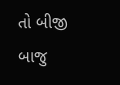તો બીજી બાજુ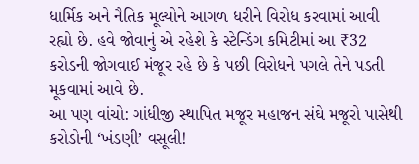ધાર્મિક અને નૈતિક મૂલ્યોને આગળ ધરીને વિરોધ કરવામાં આવી રહ્યો છે. હવે જોવાનું એ રહેશે કે સ્ટેન્ડિંગ કમિટીમાં આ ₹32 કરોડની જોગવાઈ મંજૂર રહે છે કે પછી વિરોધને પગલે તેને પડતી મૂકવામાં આવે છે.
આ પણ વાંચો: ગાંધીજી સ્થાપિત મજૂર મહાજન સંઘે મજૂરો પાસેથી કરોડોની ‘ખંડણી’ વસૂલી!